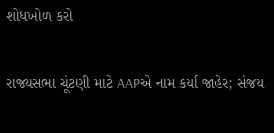શોધખોળ કરો

રાજ્યસભા ચૂંટણી માટે AAPએ નામ કર્યા જાહેર; સંજય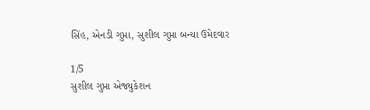સિંહ, એનડી ગુપ્તા, સુશીલ ગુપ્તા બન્યા ઉમેદવાર

1/5
સુશીલ ગુપ્તા એજ્યુકેશન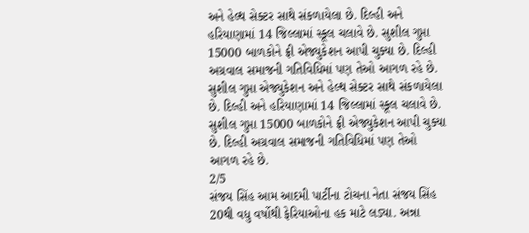અને હેલ્થ સેક્ટર સાથે સંકળાયેલા છે. દિલ્હી અને હરિયાણામાં 14 જિલ્લામાં સ્કૂલ ચલાવે છે. સુશીલ ગુપ્તા 15000 બાળકોને ફ્રી એજ્યુકેશન આપી ચુક્યા છે. દિલ્હી અગ્રવાલ સમાજની ગતિવિધિમાં પણ તેઓ આગળ રહે છે.
સુશીલ ગુપ્તા એજ્યુકેશન અને હેલ્થ સેક્ટર સાથે સંકળાયેલા છે. દિલ્હી અને હરિયાણામાં 14 જિલ્લામાં સ્કૂલ ચલાવે છે. સુશીલ ગુપ્તા 15000 બાળકોને ફ્રી એજ્યુકેશન આપી ચુક્યા છે. દિલ્હી અગ્રવાલ સમાજની ગતિવિધિમાં પણ તેઓ આગળ રહે છે.
2/5
સંજય સિંહ આમ આદમી પાર્ટીના ટોચના નેતા સંજય સિંહ 20થી વધુ વર્ષોથી ફેરિયાઓના હક માટે લડ્યા. અન્ના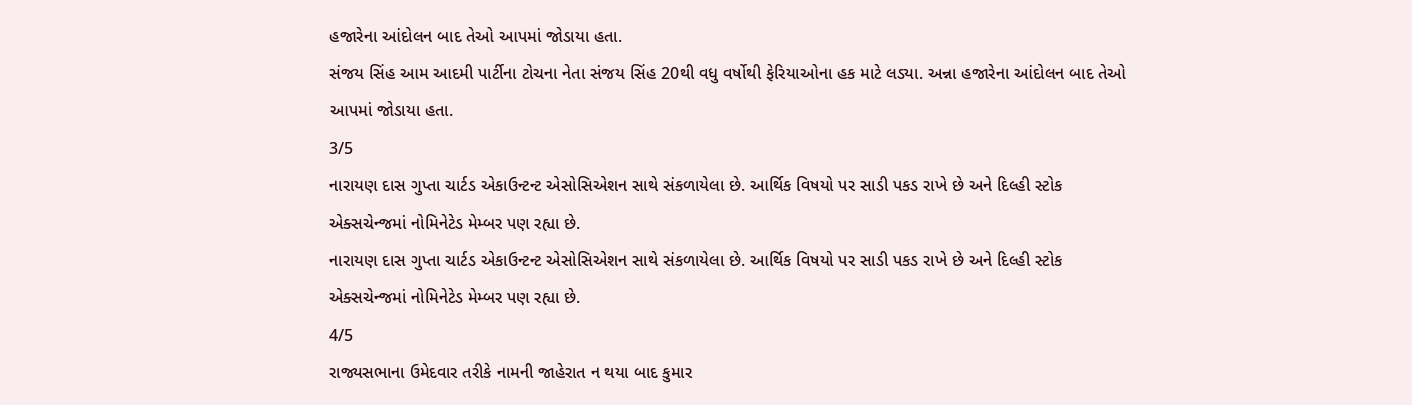હજારેના આંદોલન બાદ તેઓ આપમાં જોડાયા હતા.
સંજય સિંહ આમ આદમી પાર્ટીના ટોચના નેતા સંજય સિંહ 20થી વધુ વર્ષોથી ફેરિયાઓના હક માટે લડ્યા. અન્ના હજારેના આંદોલન બાદ તેઓ આપમાં જોડાયા હતા.
3/5
નારાયણ દાસ ગુપ્તા ચાર્ટડ એકાઉન્ટન્ટ એસોસિએશન સાથે સંકળાયેલા છે. આર્થિક વિષયો પર સાડી પકડ રાખે છે અને દિલ્હી સ્ટોક એક્સચેન્જમાં નોમિનેટેડ મેમ્બર પણ રહ્યા છે.
નારાયણ દાસ ગુપ્તા ચાર્ટડ એકાઉન્ટન્ટ એસોસિએશન સાથે સંકળાયેલા છે. આર્થિક વિષયો પર સાડી પકડ રાખે છે અને દિલ્હી સ્ટોક એક્સચેન્જમાં નોમિનેટેડ મેમ્બર પણ રહ્યા છે.
4/5
રાજ્યસભાના ઉમેદવાર તરીકે નામની જાહેરાત ન થયા બાદ કુમાર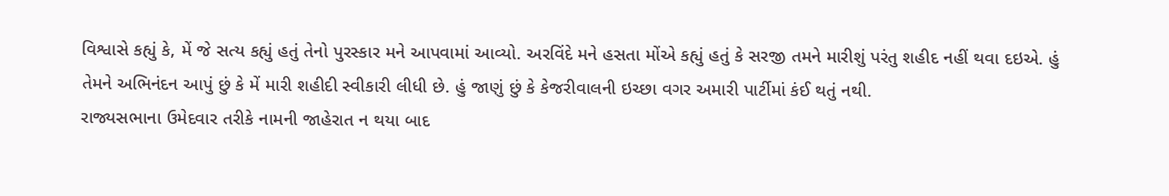વિશ્વાસે કહ્યું કે, મેં જે સત્ય કહ્યું હતું તેનો પુરસ્કાર મને આપવામાં આવ્યો. અરવિંદે મને હસતા મોંએ કહ્યું હતું કે સરજી તમને મારીશું પરંતુ શહીદ નહીં થવા દઇએ. હું તેમને અભિનંદન આપું છું કે મેં મારી શહીદી સ્વીકારી લીધી છે. હું જાણું છું કે કેજરીવાલની ઇચ્છા વગર અમારી પાર્ટીમાં કંઈ થતું નથી.
રાજ્યસભાના ઉમેદવાર તરીકે નામની જાહેરાત ન થયા બાદ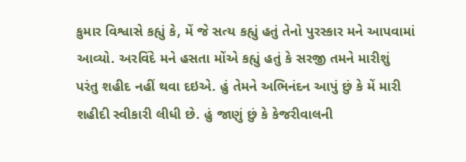કુમાર વિશ્વાસે કહ્યું કે, મેં જે સત્ય કહ્યું હતું તેનો પુરસ્કાર મને આપવામાં આવ્યો. અરવિંદે મને હસતા મોંએ કહ્યું હતું કે સરજી તમને મારીશું પરંતુ શહીદ નહીં થવા દઇએ. હું તેમને અભિનંદન આપું છું કે મેં મારી શહીદી સ્વીકારી લીધી છે. હું જાણું છું કે કેજરીવાલની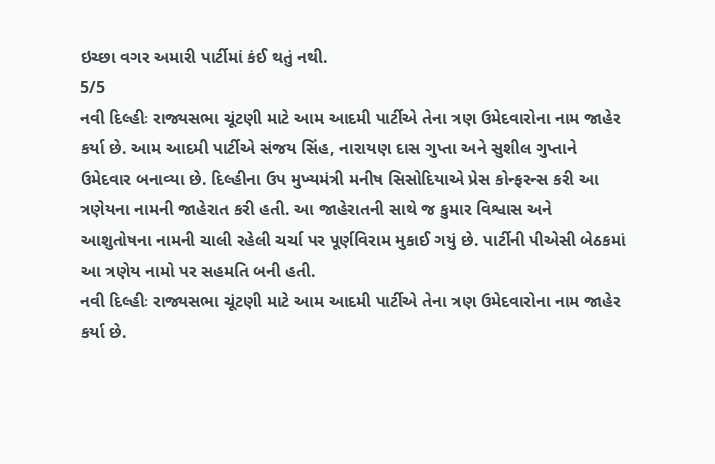ઇચ્છા વગર અમારી પાર્ટીમાં કંઈ થતું નથી.
5/5
નવી દિલ્હીઃ રાજ્યસભા ચૂંટણી માટે આમ આદમી પાર્ટીએ તેના ત્રણ ઉમેદવારોના નામ જાહેર કર્યા છે. આમ આદમી પાર્ટીએ સંજય સિંહ, નારાયણ દાસ ગુપ્તા અને સુશીલ ગુપ્તાને ઉમેદવાર બનાવ્યા છે. દિલ્હીના ઉપ મુખ્યમંત્રી મનીષ સિસોદિયાએ પ્રેસ કોન્ફરન્સ કરી આ ત્રણેયના નામની જાહેરાત કરી હતી. આ જાહેરાતની સાથે જ કુમાર વિશ્વાસ અને આશુતોષના નામની ચાલી રહેલી ચર્ચા પર પૂર્ણવિરામ મુકાઈ ગયું છે. પાર્ટીની પીએસી બેઠકમાં આ ત્રણેય નામો પર સહમતિ બની હતી.
નવી દિલ્હીઃ રાજ્યસભા ચૂંટણી માટે આમ આદમી પાર્ટીએ તેના ત્રણ ઉમેદવારોના નામ જાહેર કર્યા છે.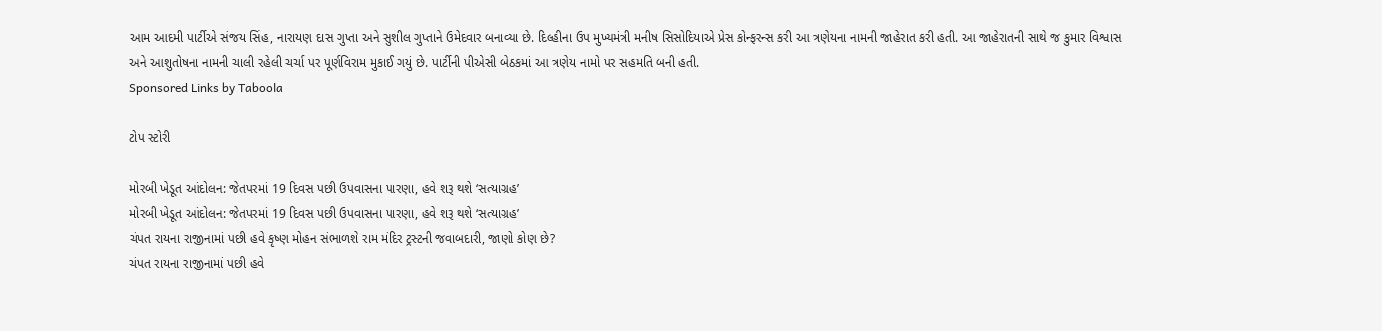આમ આદમી પાર્ટીએ સંજય સિંહ, નારાયણ દાસ ગુપ્તા અને સુશીલ ગુપ્તાને ઉમેદવાર બનાવ્યા છે. દિલ્હીના ઉપ મુખ્યમંત્રી મનીષ સિસોદિયાએ પ્રેસ કોન્ફરન્સ કરી આ ત્રણેયના નામની જાહેરાત કરી હતી. આ જાહેરાતની સાથે જ કુમાર વિશ્વાસ અને આશુતોષના નામની ચાલી રહેલી ચર્ચા પર પૂર્ણવિરામ મુકાઈ ગયું છે. પાર્ટીની પીએસી બેઠકમાં આ ત્રણેય નામો પર સહમતિ બની હતી.
Sponsored Links by Taboola

ટોપ સ્ટોરી

મોરબી ખેડૂત આંદોલન: જેતપરમાં 19 દિવસ પછી ઉપવાસના પારણા, હવે શરૂ થશે ‘સત્યાગ્રહ’
મોરબી ખેડૂત આંદોલન: જેતપરમાં 19 દિવસ પછી ઉપવાસના પારણા, હવે શરૂ થશે ‘સત્યાગ્રહ’
ચંપત રાયના રાજીનામાં પછી હવે કૃષ્ણ મોહન સંભાળશે રામ મંદિર ટ્રસ્ટની જવાબદારી, જાણો કોણ છે?
ચંપત રાયના રાજીનામાં પછી હવે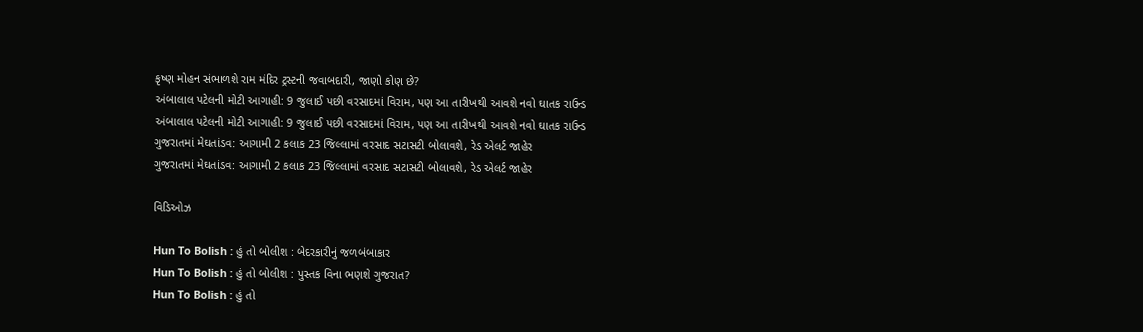કૃષ્ણ મોહન સંભાળશે રામ મંદિર ટ્રસ્ટની જવાબદારી, જાણો કોણ છે?
અંબાલાલ પટેલની મોટી આગાહી: 9 જુલાઈ પછી વરસાદમાં વિરામ, પણ આ તારીખથી આવશે નવો ઘાતક રાઉન્ડ
અંબાલાલ પટેલની મોટી આગાહી: 9 જુલાઈ પછી વરસાદમાં વિરામ, પણ આ તારીખથી આવશે નવો ઘાતક રાઉન્ડ
ગુજરાતમાં મેઘતાંડવ: આગામી 2 કલાક 23 જિલ્લામાં વરસાદ સટાસટી બોલાવશે, રેડ એલર્ટ જાહેર
ગુજરાતમાં મેઘતાંડવ: આગામી 2 કલાક 23 જિલ્લામાં વરસાદ સટાસટી બોલાવશે, રેડ એલર્ટ જાહેર

વિડિઓઝ

Hun To Bolish : હું તો બોલીશ : બેદરકારીનું જળબંબાકાર
Hun To Bolish : હું તો બોલીશ : પુસ્તક વિના ભણશે ગુજરાત?
Hun To Bolish : હું તો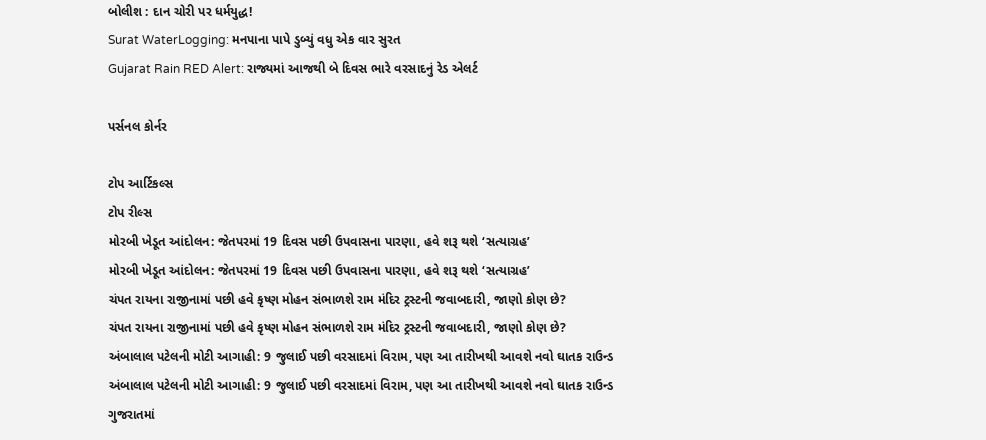બોલીશ : દાન ચોરી પર ધર્મયુદ્ધ!
Surat WaterLogging: મનપાના પાપે ડુબ્યું વધુ એક વાર સુરત
Gujarat Rain RED Alert: રાજ્યમાં આજથી બે દિવસ ભારે વરસાદનું રેડ એલર્ટ

પર્સનલ કોર્નર

ટોપ આર્ટિકલ્સ
ટોપ રીલ્સ
મોરબી ખેડૂત આંદોલન: જેતપરમાં 19 દિવસ પછી ઉપવાસના પારણા, હવે શરૂ થશે ‘સત્યાગ્રહ’
મોરબી ખેડૂત આંદોલન: જેતપરમાં 19 દિવસ પછી ઉપવાસના પારણા, હવે શરૂ થશે ‘સત્યાગ્રહ’
ચંપત રાયના રાજીનામાં પછી હવે કૃષ્ણ મોહન સંભાળશે રામ મંદિર ટ્રસ્ટની જવાબદારી, જાણો કોણ છે?
ચંપત રાયના રાજીનામાં પછી હવે કૃષ્ણ મોહન સંભાળશે રામ મંદિર ટ્રસ્ટની જવાબદારી, જાણો કોણ છે?
અંબાલાલ પટેલની મોટી આગાહી: 9 જુલાઈ પછી વરસાદમાં વિરામ, પણ આ તારીખથી આવશે નવો ઘાતક રાઉન્ડ
અંબાલાલ પટેલની મોટી આગાહી: 9 જુલાઈ પછી વરસાદમાં વિરામ, પણ આ તારીખથી આવશે નવો ઘાતક રાઉન્ડ
ગુજરાતમાં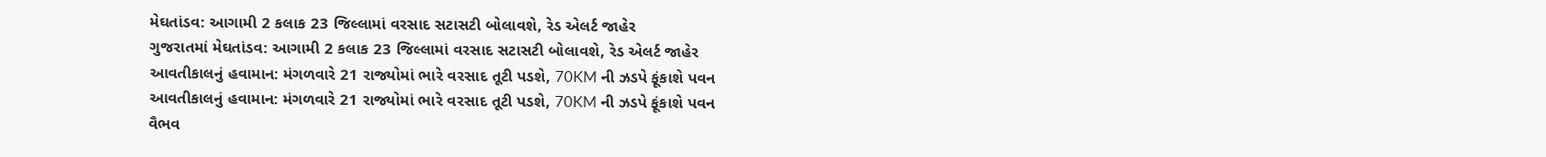મેઘતાંડવ: આગામી 2 કલાક 23 જિલ્લામાં વરસાદ સટાસટી બોલાવશે, રેડ એલર્ટ જાહેર
ગુજરાતમાં મેઘતાંડવ: આગામી 2 કલાક 23 જિલ્લામાં વરસાદ સટાસટી બોલાવશે, રેડ એલર્ટ જાહેર
આવતીકાલનું હવામાન: મંગળવારે 21 રાજ્યોમાં ભારે વરસાદ તૂટી પડશે, 70KM ની ઝડપે ફૂંકાશે પવન
આવતીકાલનું હવામાન: મંગળવારે 21 રાજ્યોમાં ભારે વરસાદ તૂટી પડશે, 70KM ની ઝડપે ફૂંકાશે પવન
વૈભવ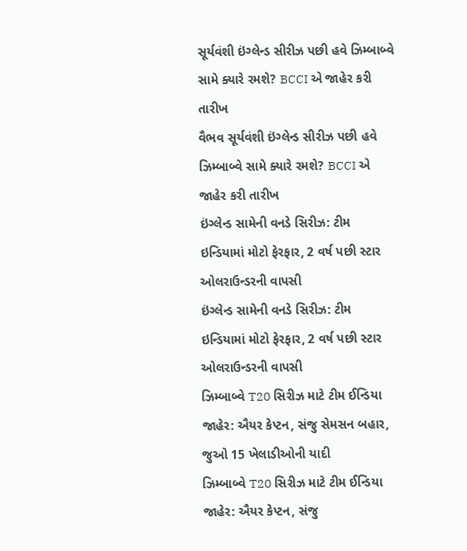સૂર્યવંશી ઇંગ્લેન્ડ સીરીઝ પછી હવે ઝિમ્બાબ્વે સામે ક્યારે રમશે? BCCI એ જાહેર કરી તારીખ
વૈભવ સૂર્યવંશી ઇંગ્લેન્ડ સીરીઝ પછી હવે ઝિમ્બાબ્વે સામે ક્યારે રમશે? BCCI એ જાહેર કરી તારીખ
ઇંગ્લેન્ડ સામેની વનડે સિરીઝ: ટીમ ઇન્ડિયામાં મોટો ફેરફાર, 2 વર્ષ પછી સ્ટાર ઓલરાઉન્ડરની વાપસી
ઇંગ્લેન્ડ સામેની વનડે સિરીઝ: ટીમ ઇન્ડિયામાં મોટો ફેરફાર, 2 વર્ષ પછી સ્ટાર ઓલરાઉન્ડરની વાપસી
ઝિમ્બાબ્વે T20 સિરીઝ માટે ટીમ ઈન્ડિયા જાહેર: ઐયર કેપ્ટન, સંજુ સેમસન બહાર, જુઓ 15 ખેલાડીઓની યાદી
ઝિમ્બાબ્વે T20 સિરીઝ માટે ટીમ ઈન્ડિયા જાહેર: ઐયર કેપ્ટન, સંજુ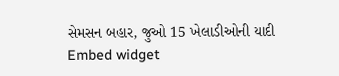સેમસન બહાર, જુઓ 15 ખેલાડીઓની યાદી
Embed widget